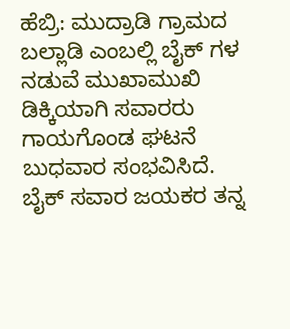ಹೆಬ್ರಿ: ಮುದ್ರಾಡಿ ಗ್ರಾಮದ ಬಲ್ಲಾಡಿ ಎಂಬಲ್ಲಿ ಬೈಕ್ ಗಳ ನಡುವೆ ಮುಖಾಮುಖಿ ಡಿಕ್ಕಿಯಾಗಿ ಸವಾರರು ಗಾಯಗೊಂಡ ಘಟನೆ ಬುಧವಾರ ಸಂಭವಿಸಿದೆ.
ಬೈಕ್ ಸವಾರ ಜಯಕರ ತನ್ನ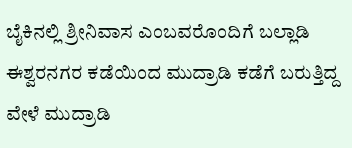ಬೈಕಿನಲ್ಲಿ ಶ್ರೀನಿವಾಸ ಎಂಬವರೊಂದಿಗೆ ಬಲ್ಲಾಡಿ ಈಶ್ವರನಗರ ಕಡೆಯಿಂದ ಮುದ್ರಾಡಿ ಕಡೆಗೆ ಬರುತ್ತಿದ್ದ ವೇಳೆ ಮುದ್ರಾಡಿ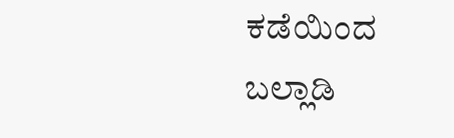ಕಡೆಯಿಂದ ಬಲ್ಲಾಡಿ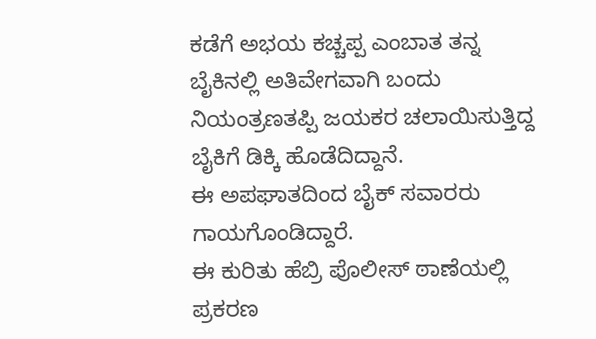ಕಡೆಗೆ ಅಭಯ ಕಚ್ಚಪ್ಪ ಎಂಬಾತ ತನ್ನ ಬೈಕಿನಲ್ಲಿ ಅತಿವೇಗವಾಗಿ ಬಂದು ನಿಯಂತ್ರಣತಪ್ಪಿ ಜಯಕರ ಚಲಾಯಿಸುತ್ತಿದ್ದ ಬೈಕಿಗೆ ಡಿಕ್ಕಿ ಹೊಡೆದಿದ್ದಾನೆ.
ಈ ಅಪಘಾತದಿಂದ ಬೈಕ್ ಸವಾರರು ಗಾಯಗೊಂಡಿದ್ದಾರೆ.
ಈ ಕುರಿತು ಹೆಬ್ರಿ ಪೊಲೀಸ್ ಠಾಣೆಯಲ್ಲಿ ಪ್ರಕರಣ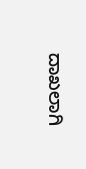ದಾಖಲಾಗಿ